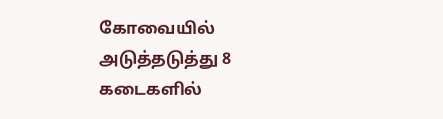கோவையில் அடுத்தடுத்து 8 கடைகளில்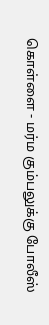கொள்ளை - மர்ம கும்பலுக்கு போலீஸ்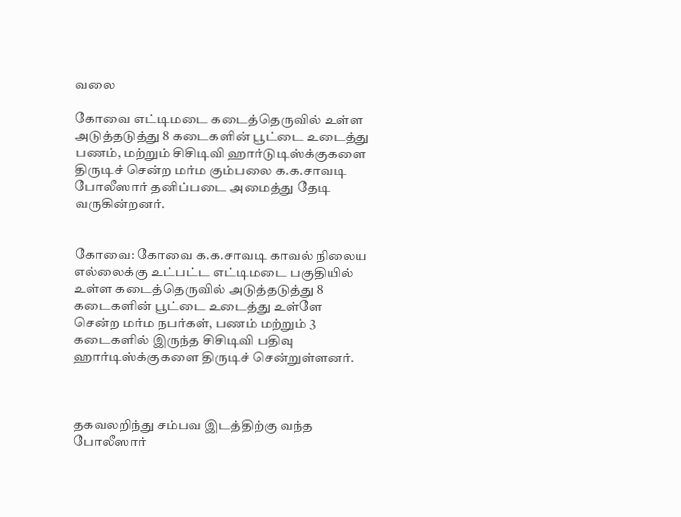வலை

கோவை எட்டிமடை கடைத்தெருவில் உள்ள அடுத்தடுத்து 8 கடைகளின் பூட்டை உடைத்து பணம், மற்றும் சிசிடிவி ஹார்டுடிஸ்க்குகளை திருடிச் சென்ற மர்ம கும்பலை க.க.சாவடி போலீஸார் தனிப்படை அமைத்து தேடி வருகின்றனர்.


கோவை: கோவை க.க.சாவடி காவல் நிலைய எல்லைக்கு உட்பட்ட எட்டிமடை பகுதியில் உள்ள கடைத்தெருவில் அடுத்தடுத்து 8 கடைகளின் பூட்டை உடைத்து உள்ளே சென்ற மர்ம நபர்கள், பணம் மற்றும் 3 கடைகளில் இருந்த சிசிடிவி பதிவு ஹார்டிஸ்க்குகளை திருடிச் சென்றுள்ளனர்.



தகவலறிந்து சம்பவ இடத்திற்கு வந்த போலீஸார்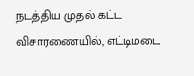நடத்திய முதல் கட்ட விசாரணையில், எட்டிமடை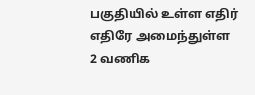பகுதியில் உள்ள எதிர் எதிரே அமைந்துள்ள 2 வணிக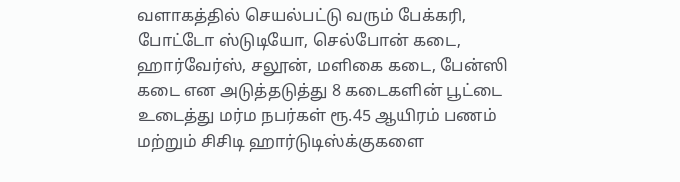வளாகத்தில் செயல்பட்டு வரும் பேக்கரி, போட்டோ ஸ்டுடியோ, செல்போன் கடை, ஹார்வேர்ஸ், சலூன், மளிகை கடை, பேன்ஸி கடை என அடுத்தடுத்து 8 கடைகளின் பூட்டை உடைத்து மர்ம நபர்கள் ரூ.45 ஆயிரம் பணம் மற்றும் சிசிடி ஹார்டுடிஸ்க்குகளை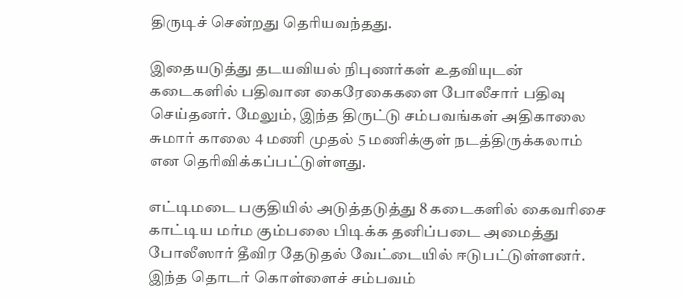திருடிச் சென்றது தெரியவந்தது.

இதையடுத்து தடயவியல் நிபுணர்கள் உதவியுடன் கடைகளில் பதிவான கைரேகைகளை போலீசார் பதிவு செய்தனர். மேலும், இந்த திருட்டு சம்பவங்கள் அதிகாலை சுமார் காலை 4 மணி முதல் 5 மணிக்குள் நடத்திருக்கலாம் என தெரிவிக்கப்பட்டுள்ளது.

எட்டிமடை பகுதியில் அடுத்தடுத்து 8 கடைகளில் கைவரிசை காட்டிய மர்ம கும்பலை பிடிக்க தனிப்படை அமைத்து போலீஸார் தீவிர தேடுதல் வேட்டையில் ஈடுபட்டுள்ளனர். இந்த தொடர் கொள்ளைச் சம்பவம்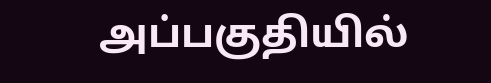அப்பகுதியில்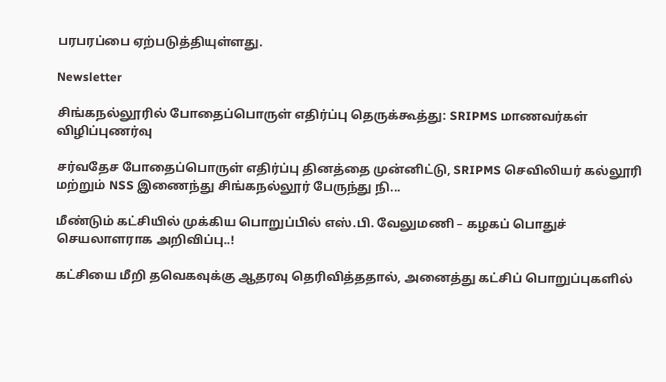பரபரப்பை ஏற்படுத்தியுள்ளது.

Newsletter

சிங்கநல்லூரில் போதைப்பொருள் எதிர்ப்பு தெருக்கூத்து: SRIPMS மாணவர்கள் விழிப்புணர்வு

சர்வதேச போதைப்பொருள் எதிர்ப்பு தினத்தை முன்னிட்டு, SRIPMS செவிலியர் கல்லூரி மற்றும் NSS இணைந்து சிங்கநல்லூர் பேருந்து நி...

மீண்டும் கட்சியில் முக்கிய பொறுப்பில் எஸ்.பி. வேலுமணி – கழகப் பொதுச் செயலாளராக அறிவிப்பு..!

கட்சியை மீறி தவெகவுக்கு ஆதரவு தெரிவித்ததால், அனைத்து கட்சிப் பொறுப்புகளில்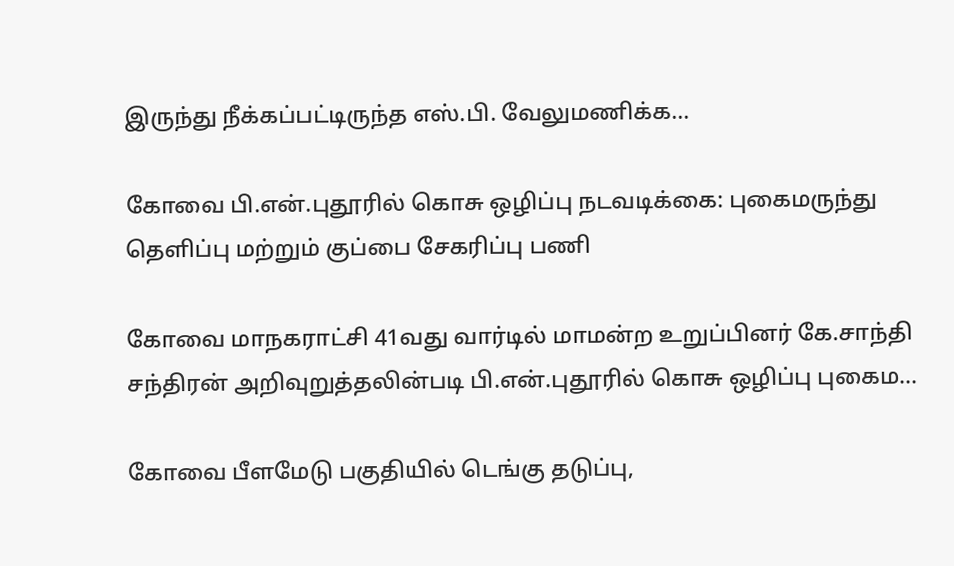இருந்து நீக்கப்பட்டிருந்த எஸ்.பி. வேலுமணிக்க...

கோவை பி.என்.புதூரில் கொசு ஒழிப்பு நடவடிக்கை: புகைமருந்து தெளிப்பு மற்றும் குப்பை சேகரிப்பு பணி

கோவை மாநகராட்சி 41வது வார்டில் மாமன்ற உறுப்பினர் கே.சாந்தி சந்திரன் அறிவுறுத்தலின்படி பி.என்.புதூரில் கொசு ஒழிப்பு புகைம...

கோவை பீளமேடு பகுதியில் டெங்கு தடுப்பு,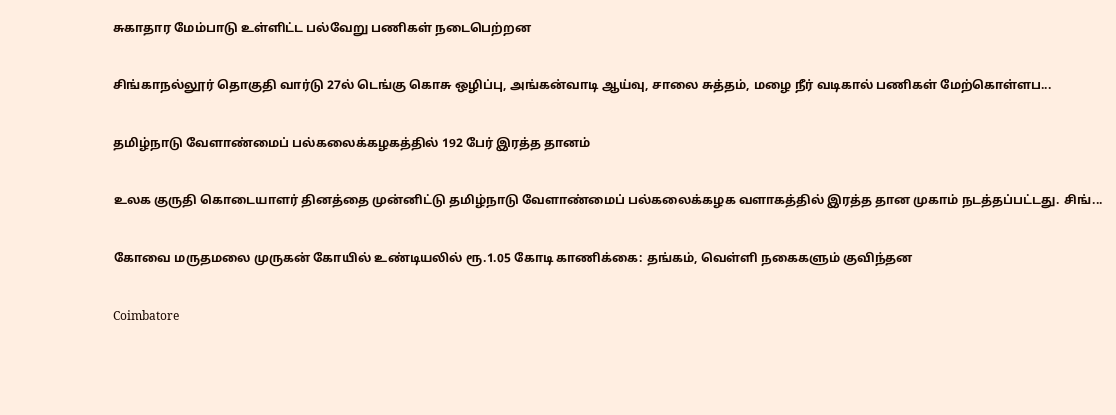சுகாதார மேம்பாடு உள்ளிட்ட பல்வேறு பணிகள் நடைபெற்றன

சிங்காநல்லூர் தொகுதி வார்டு 27ல் டெங்கு கொசு ஒழிப்பு, அங்கன்வாடி ஆய்வு, சாலை சுத்தம், மழை நீர் வடிகால் பணிகள் மேற்கொள்ளப...

தமிழ்நாடு வேளாண்மைப் பல்கலைக்கழகத்தில் 192 பேர் இரத்த தானம்

உலக குருதி கொடையாளர் தினத்தை முன்னிட்டு தமிழ்நாடு வேளாண்மைப் பல்கலைக்கழக வளாகத்தில் இரத்த தான முகாம் நடத்தப்பட்டது. சிங்...

கோவை மருதமலை முருகன் கோயில் உண்டியலில் ரூ.1.05 கோடி காணிக்கை: தங்கம், வெள்ளி நகைகளும் குவிந்தன

Coimbatore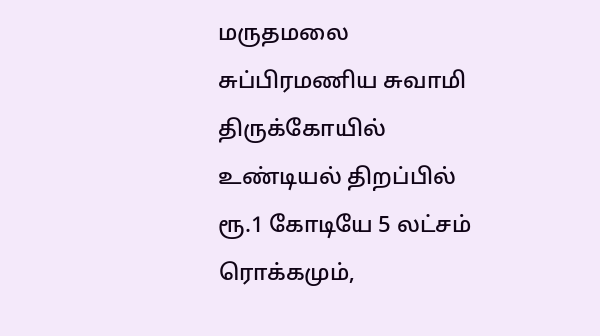மருதமலை சுப்பிரமணிய சுவாமி திருக்கோயில் உண்டியல் திறப்பில் ரூ.1 கோடியே 5 லட்சம் ரொக்கமும்,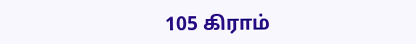105 கிராம்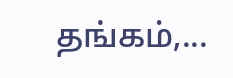தங்கம்,...